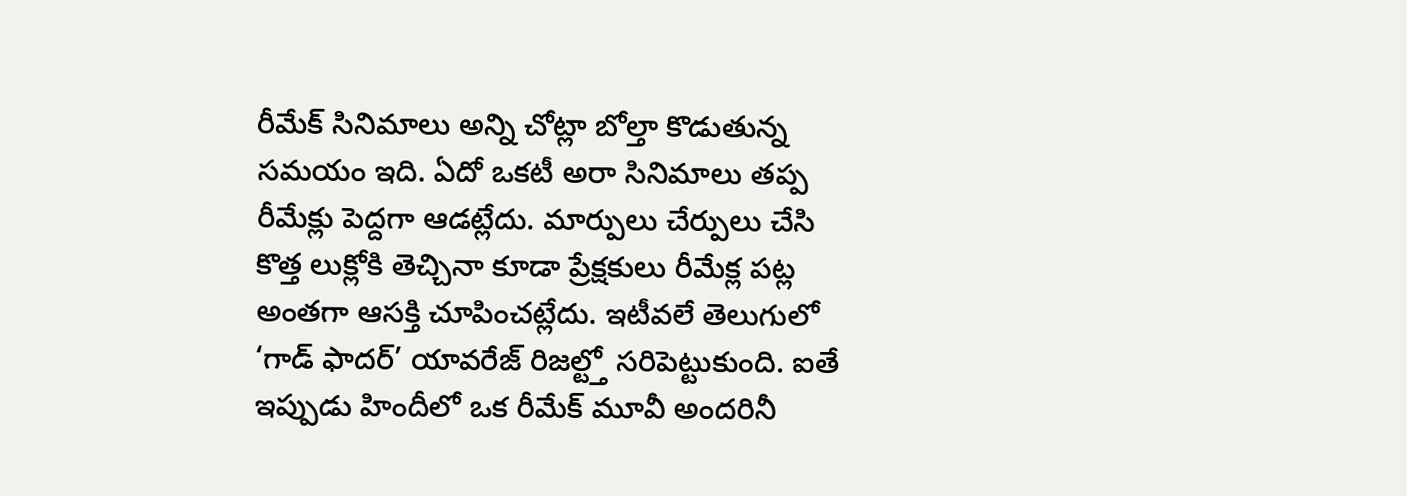రీమేక్ సినిమాలు అన్ని చోట్లా బోల్తా కొడుతున్న సమయం ఇది. ఏదో ఒకటీ అరా సినిమాలు తప్ప రీమేక్లు పెద్దగా ఆడట్లేదు. మార్పులు చేర్పులు చేసి కొత్త లుక్లోకి తెచ్చినా కూడా ప్రేక్షకులు రీమేక్ల పట్ల అంతగా ఆసక్తి చూపించట్లేదు. ఇటీవలే తెలుగులో ‘గాడ్ ఫాదర్’ యావరేజ్ రిజల్ట్తో సరిపెట్టుకుంది. ఐతే ఇప్పుడు హిందీలో ఒక రీమేక్ మూవీ అందరినీ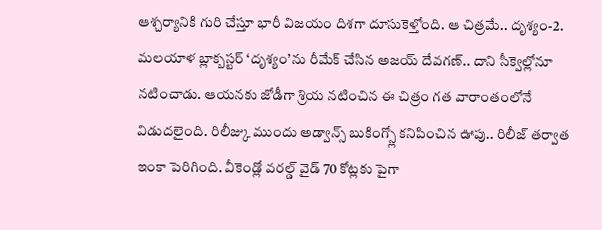ఆశ్చర్యానికి గురి చేస్తూ భారీ విజయం దిశగా దూసుకెళ్తోంది. ఆ చిత్రమే.. దృశ్యం-2.
మలయాళ బ్లాక్బస్టర్ ‘దృశ్యం’ను రీమేక్ చేసిన అజయ్ దేవగణ్.. దాని సీక్వెల్లోనూ నటించాడు. ఆయనకు జోడీగా శ్రియ నటించిన ఈ చిత్రం గత వారాంతంలోనే విడుదలైంది. రిలీజ్కు ముందు అడ్వాన్స్ బుకింగ్స్లో కనిపించిన ఊపు.. రిలీజ్ తర్వాత ఇంకా పెరిగింది. వీకెండ్లో వరల్డ్ వైడ్ 70 కోట్లకు పైగా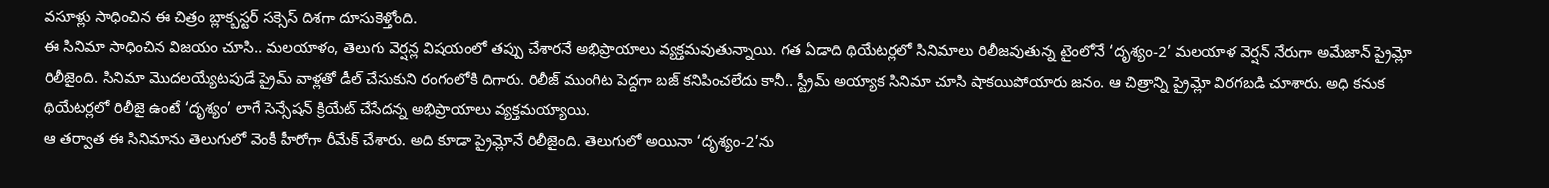వసూళ్లు సాధించిన ఈ చిత్రం బ్లాక్బస్టర్ సక్సెస్ దిశగా దూసుకెళ్తోంది.
ఈ సినిమా సాధించిన విజయం చూసి.. మలయాళం, తెలుగు వెర్షన్ల విషయంలో తప్పు చేశారనే అభిప్రాయాలు వ్యక్తమవుతున్నాయి. గత ఏడాది థియేటర్లలో సినిమాలు రిలీజవుతున్న టైంలోనే ‘దృశ్యం-2’ మలయాళ వెర్షన్ నేరుగా అమేజాన్ ప్రైమ్లో రిలీజైంది. సినిమా మొదలయ్యేటపుడే ప్రైమ్ వాళ్లతో డీల్ చేసుకుని రంగంలోకి దిగారు. రిలీజ్ ముంగిట పెద్దగా బజ్ కనిపించలేదు కానీ.. స్ట్రీమ్ అయ్యాక సినిమా చూసి షాకయిపోయారు జనం. ఆ చిత్రాన్ని ప్రైమ్లో విరగబడి చూశారు. అధి కనుక థియేటర్లలో రిలీజై ఉంటే ‘దృశ్యం’ లాగే సెన్సేషన్ క్రియేట్ చేసేదన్న అభిప్రాయాలు వ్యక్తమయ్యాయి.
ఆ తర్వాత ఈ సినిమాను తెలుగులో వెంకీ హీరోగా రీమేక్ చేశారు. అది కూడా ప్రైమ్లోనే రిలీజైంది. తెలుగులో అయినా ‘దృశ్యం-2’ను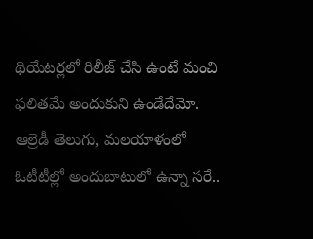థియేటర్లలో రిలీజ్ చేసి ఉంటే మంచి ఫలితమే అందుకుని ఉండేదేమో. ఆల్రెడీ తెలుగు, మలయాళంలో ఓటీటీల్లో అందుబాటులో ఉన్నా సరే..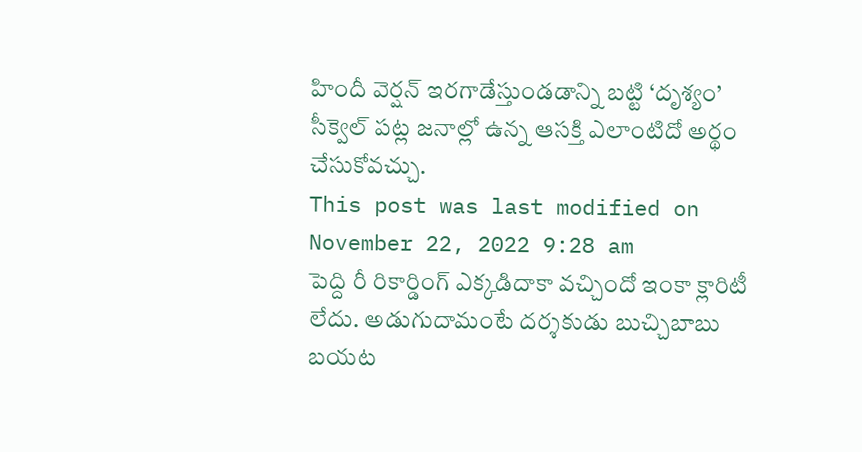హిందీ వెర్షన్ ఇరగాడేస్తుండడాన్ని బట్టి ‘దృశ్యం’ సీక్వెల్ పట్ల జనాల్లో ఉన్న ఆసక్తి ఎలాంటిదో అర్థం చేసుకోవచ్చు.
This post was last modified on November 22, 2022 9:28 am
పెద్ది రీ రికార్డింగ్ ఎక్కడిదాకా వచ్చిందో ఇంకా క్లారిటీ లేదు. అడుగుదామంటే దర్శకుడు బుచ్చిబాబు బయట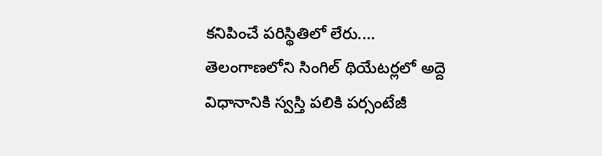కనిపించే పరిస్థితిలో లేరు.…
తెలంగాణలోని సింగిల్ థియేటర్లలో అద్దె విధానానికి స్వస్తి పలికి పర్సంటేజీ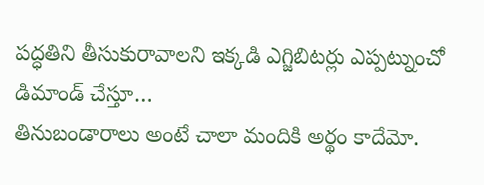పద్ధతిని తీసుకురావాలని ఇక్కడి ఎగ్జిబిటర్లు ఎప్పట్నుంచో డిమాండ్ చేస్తూ…
తినుబండారాలు అంటే చాలా మందికి అర్థం కాదేమో.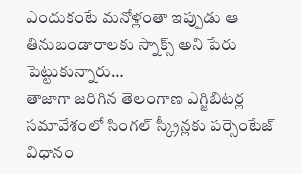ఎందుకంటే మనోళ్లంతా ఇప్పుడు ఆ తినుబండారాలకు స్నాక్స్ అని పేరు పెట్టుకున్నారు…
తాజాగా జరిగిన తెలంగాణ ఎగ్జిబిటర్ల సమావేశంలో సింగల్ స్క్రీన్లకు పర్సెంటేజ్ విధానం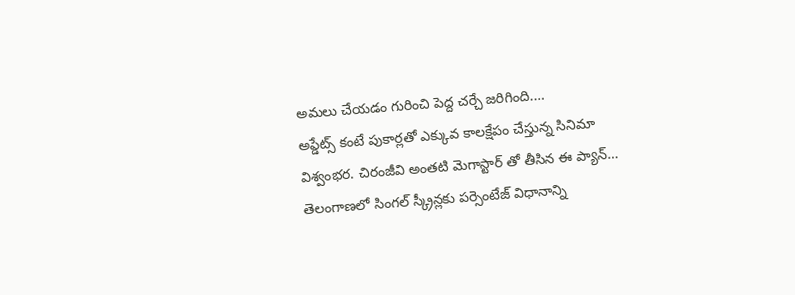అమలు చేయడం గురించి పెద్ద చర్చే జరిగింది.…
అప్డేట్స్ కంటే పుకార్లతో ఎక్కువ కాలక్షేపం చేస్తున్న సినిమా విశ్వంభర. చిరంజీవి అంతటి మెగాస్టార్ తో తీసిన ఈ ప్యాన్…
తెలంగాణలో సింగల్ స్క్రీన్లకు పర్సెంటేజ్ విధానాన్ని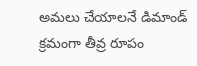అమలు చేయాలనే డిమాండ్ క్రమంగా తీవ్ర రూపం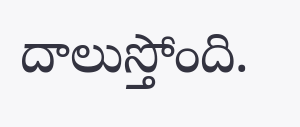దాలుస్తోంది.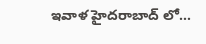ఇవాళ హైదరాబాద్ లో…